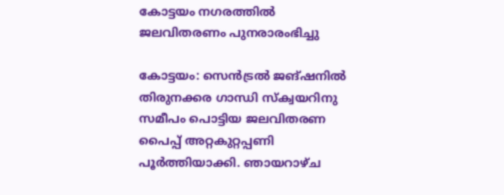കോട്ടയം നഗരത്തിൽ ജലവിതരണം പുനരാരംഭിച്ചു

കോട്ടയം: സെൻട്രൽ ജങ്ഷനിൽ തിരുനക്കര ഗാന്ധി സ്ക്വയറിനു സമീപം പൊട്ടിയ ജലവിതരണ പൈപ്പ് അറ്റകുറ്റപ്പണി പൂർത്തിയാക്കി. ഞായറാഴ്ച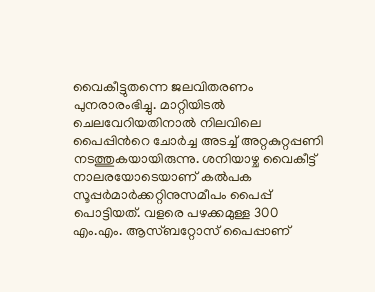വൈകീട്ടുതന്നെ ജലവിതരണം പുനരാരംഭിച്ചു. മാറ്റിയിടൽ ചെലവേറിയതിനാൽ നിലവിലെ പൈപ്പിന്‍റെ ചോർച്ച അടച്ച് അറ്റകുറ്റപ്പണി നടത്തുകയായിരുന്നു. ശനിയാഴ്ച വൈകീട്ട് നാലരയോടെയാണ് കൽപക സൂപ്പർമാർക്കറ്റിനുസമീപം പൈപ്പ് പൊട്ടിയത്. വളരെ പഴക്കമുള്ള 300 എം.എം. ആസ്ബറ്റോസ് പൈപ്പാണ്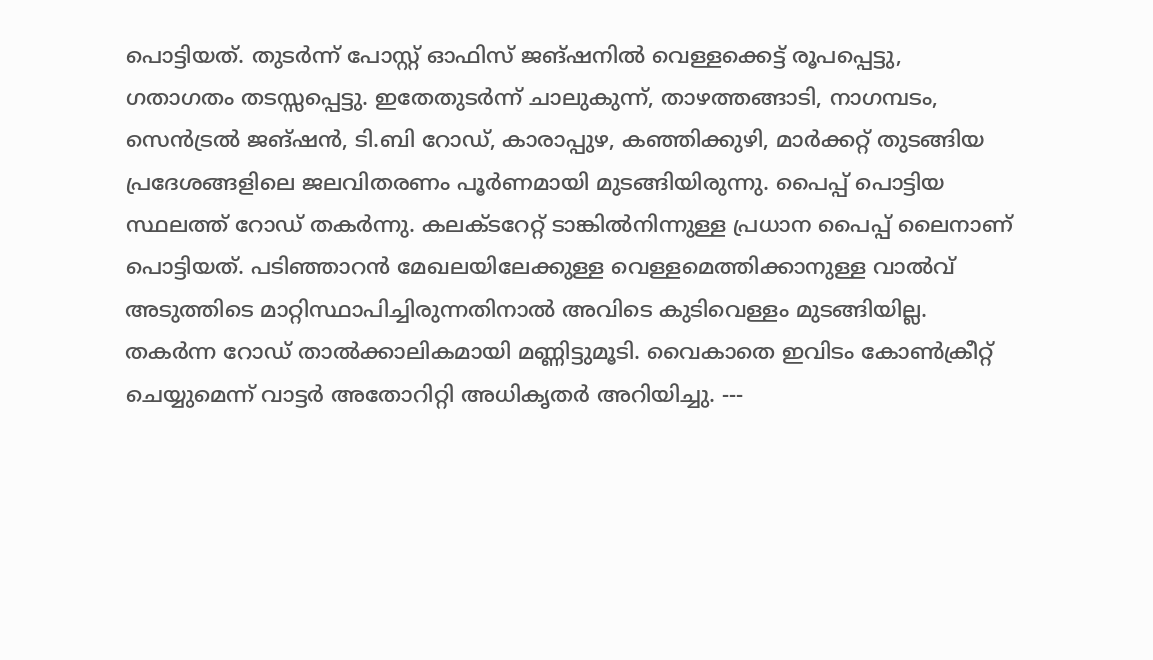പൊട്ടിയത്. തുടർന്ന് പോസ്റ്റ് ഓഫിസ് ജങ്ഷനിൽ വെള്ളക്കെട്ട് രൂപപ്പെട്ടു, ഗതാഗതം തടസ്സപ്പെട്ടു. ഇതേതുടർന്ന് ചാലുകുന്ന്, താഴത്തങ്ങാടി, നാഗമ്പടം, സെൻട്രൽ ജങ്ഷൻ, ടി.ബി റോഡ്, കാരാപ്പുഴ, കഞ്ഞിക്കുഴി, മാർക്കറ്റ് തുടങ്ങിയ പ്രദേശങ്ങളിലെ ജലവിതരണം പൂർണമായി മുടങ്ങിയിരുന്നു. പൈപ്പ് പൊട്ടിയ സ്ഥലത്ത് റോഡ് തകർന്നു. കലക്ടറേറ്റ് ടാങ്കിൽനിന്നുള്ള പ്രധാന പൈപ്പ് ലൈനാണ് പൊട്ടിയത്. പടിഞ്ഞാറൻ മേഖലയിലേക്കുള്ള വെള്ളമെത്തിക്കാനുള്ള വാൽവ് അടുത്തിടെ മാറ്റിസ്ഥാപിച്ചിരുന്നതിനാൽ അവിടെ കുടിവെള്ളം മുടങ്ങിയില്ല. തകര്‍ന്ന റോഡ് താൽക്കാലികമായി മണ്ണിട്ടുമൂടി. വൈകാതെ ഇവിടം കോണ്‍ക്രീറ്റ് ചെയ്യുമെന്ന് വാട്ടര്‍ അതോറിറ്റി അധികൃതര്‍ അറിയിച്ചു. ---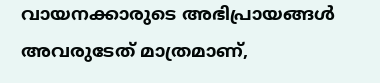വായനക്കാരുടെ അഭിപ്രായങ്ങള്‍ അവരുടേത് മാത്രമാണ്,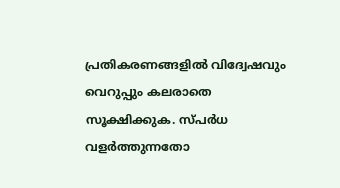പ്രതികരണങ്ങളിൽ വിദ്വേഷവും വെറുപ്പും കലരാതെ സൂക്ഷിക്കുക. സ്പർധ വളർത്തുന്നതോ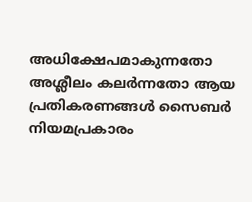അധിക്ഷേപമാകുന്നതോ അശ്ലീലം കലർന്നതോ ആയ പ്രതികരണങ്ങൾ സൈബർ നിയമപ്രകാരം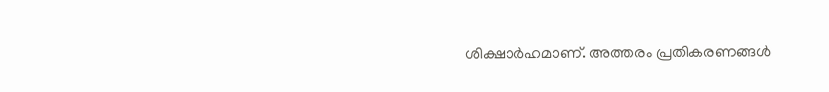ശിക്ഷാർഹമാണ്. അത്തരം പ്രതികരണങ്ങൾ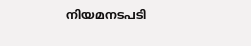നിയമനടപടി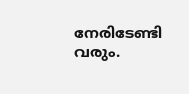നേരിടേണ്ടി വരും.